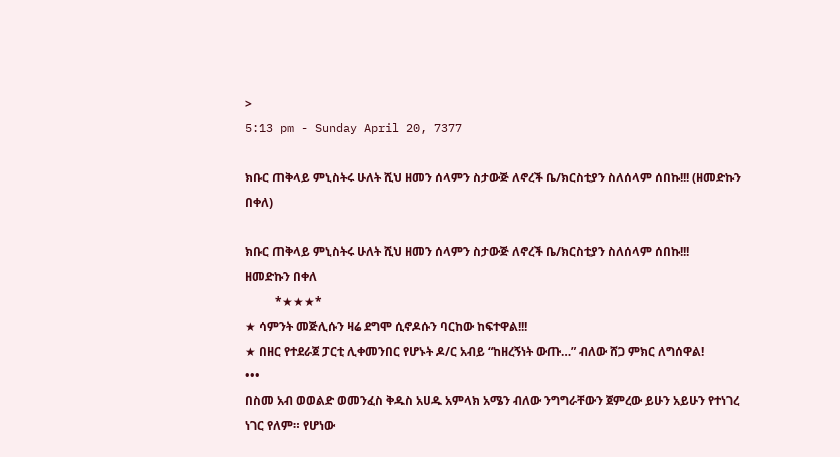>
5:13 pm - Sunday April 20, 7377

ክቡር ጠቅላይ ምኒስትሩ ሁለት ሺህ ዘመን ሰላምን ስታውጅ ለኖረች ቤ/ክርስቲያን ስለሰላም ሰበኩ!!! (ዘመድኩን በቀለ)

ክቡር ጠቅላይ ምኒስትሩ ሁለት ሺህ ዘመን ሰላምን ስታውጅ ለኖረች ቤ/ክርስቲያን ስለሰላም ሰበኩ!!!
ዘመድኩን በቀለ
          *★★★*
★ ሳምንት መጅሊሱን ዛሬ ደግሞ ሲኖዶሱን ባርከው ከፍተዋል!!!
★ በዘር የተደራጀ ፓርቲ ሊቀመንበር የሆኑት ዶ/ር አብይ “ከዘረኝነት ውጡ…” ብለው ሸጋ ምክር ለግሰዋል!
•••
በስመ አብ ወወልድ ወመንፈስ ቅዱስ አሀዱ አምላክ አሜን ብለው ንግግራቸውን ጀምረው ይሁን አይሁን የተነገረ ነገር የለም። የሆነው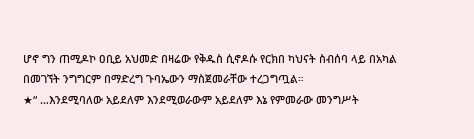ሆኖ ግን ጠሚዶኮ ዐቢይ አህመድ በዛሬው የቅዱስ ሲኖዶሱ የርክበ ካህናት ስብሰባ ላይ በአካል በመገኘት ንግግርም በማድረግ ጉባኤውን ማስጀመራቸው ተረጋግጧል።
★“ …እንደሚባለው አይደለም እንደሚወራውም አይደለም እኔ የምመራው መንግሥት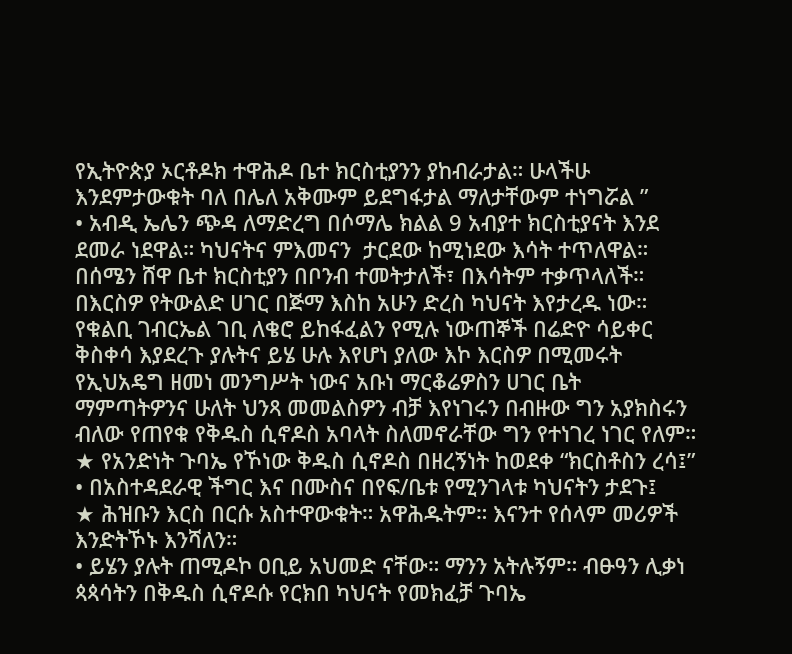የኢትዮጵያ ኦርቶዶክ ተዋሕዶ ቤተ ክርስቲያንን ያከብራታል። ሁላችሁ እንደምታውቁት ባለ በሌለ አቅሙም ይደግፋታል ማለታቸውም ተነግሯል ”
• አብዲ ኤሌን ጭዳ ለማድረግ በሶማሌ ክልል 9 አብያተ ክርስቲያናት እንደ ደመራ ነደዋል። ካህናትና ምእመናን  ታርደው ከሚነደው እሳት ተጥለዋል። በሰሜን ሸዋ ቤተ ክርስቲያን በቦንብ ተመትታለች፣ በእሳትም ተቃጥላለች። በእርስዎ የትውልድ ሀገር በጅማ እስከ አሁን ድረስ ካህናት እየታረዱ ነው። የቁልቢ ገብርኤል ገቢ ለቄሮ ይከፋፈልን የሚሉ ነውጠኞች በሬድዮ ሳይቀር ቅስቀሳ እያደረጉ ያሉትና ይሄ ሁሉ እየሆነ ያለው እኮ እርስዎ በሚመሩት የኢህአዴግ ዘመነ መንግሥት ነውና አቡነ ማርቆሬዎስን ሀገር ቤት ማምጣትዎንና ሁለት ህንጻ መመልስዎን ብቻ እየነገሩን በብዙው ግን አያክስሩን ብለው የጠየቁ የቅዱስ ሲኖዶስ አባላት ስለመኖራቸው ግን የተነገረ ነገር የለም።
★ የአንድነት ጉባኤ የኾነው ቅዱስ ሲኖዶስ በዘረኝነት ከወደቀ “ክርስቶስን ረሳ፤”
• በአስተዳደራዊ ችግር እና በሙስና በየፍ/ቤቱ የሚንገላቱ ካህናትን ታደጉ፤
★ ሕዝቡን እርስ በርሱ አስተዋውቁት። አዋሕዱትም። እናንተ የሰላም መሪዎች እንድትኾኑ እንሻለን።
• ይሄን ያሉት ጠሚዶኮ ዐቢይ አህመድ ናቸው። ማንን አትሉኝም። ብፁዓን ሊቃነ ጳጳሳትን በቅዱስ ሲኖዶሱ የርክበ ካህናት የመክፈቻ ጉባኤ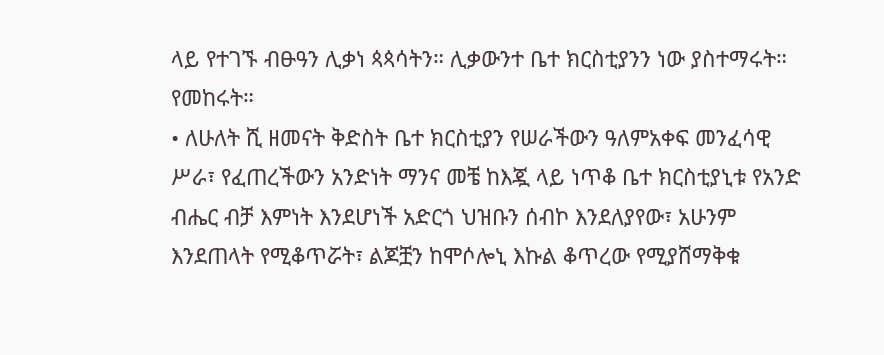ላይ የተገኙ ብፁዓን ሊቃነ ጳጳሳትን። ሊቃውንተ ቤተ ክርስቲያንን ነው ያስተማሩት። የመከሩት።
• ለሁለት ሺ ዘመናት ቅድስት ቤተ ክርስቲያን የሠራችውን ዓለምአቀፍ መንፈሳዊ ሥራ፣ የፈጠረችውን አንድነት ማንና መቼ ከእጇ ላይ ነጥቆ ቤተ ክርስቲያኒቱ የአንድ ብሔር ብቻ እምነት እንደሆነች አድርጎ ህዝቡን ሰብኮ እንደለያየው፣ አሁንም እንደጠላት የሚቆጥሯት፣ ልጆቿን ከሞሶሎኒ እኩል ቆጥረው የሚያሸማቅቁ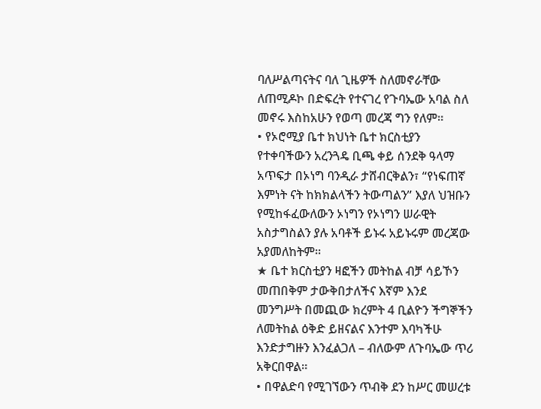ባለሥልጣናትና ባለ ጊዜዎች ስለመኖራቸው ለጠሚዶኮ በድፍረት የተናገረ የጉባኤው አባል ስለ መኖሩ እስከአሁን የወጣ መረጃ ግን የለም።
• የኦሮሚያ ቤተ ክህነት ቤተ ክርስቲያን የተቀባችውን አረንጓዴ ቢጫ ቀይ ሰንደቅ ዓላማ አጥፍታ በኦነግ ባንዲራ ታሸብርቅልን፣ “የነፍጠኛ እምነት ናት ከክክልላችን ትውጣልን” እያለ ህዝቡን የሚከፋፈውለውን ኦነግን የኦነግን ሠራዊት አስታግስልን ያሉ አባቶች ይኑሩ አይኑሩም መረጃው አያመለከትም።
★ ቤተ ክርስቲያን ዛፎችን መትከል ብቻ ሳይኾን መጠበቅም ታውቅበታለችና እኛም እንደ መንግሥት በመጪው ክረምት 4 ቢልዮን ችግኞችን ለመትከል ዕቅድ ይዘናልና እንተም እባካችሁ እንድታግዙን እንፈልጋለ – ብለውም ለጉባኤው ጥሪ አቅርበዋል።
• በዋልድባ የሚገኘውን ጥብቅ ደን ከሥር መሠረቱ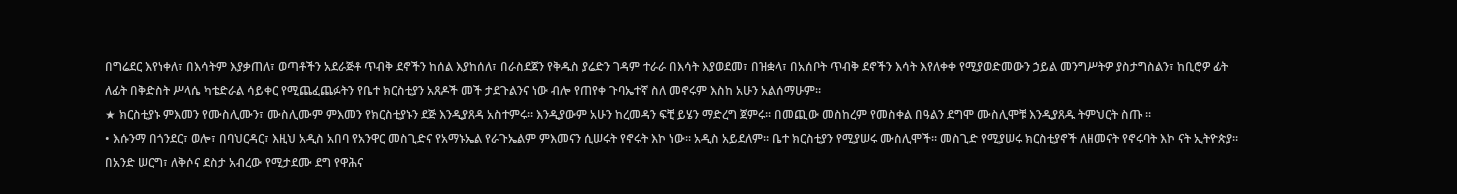በግሬደር እየነቀለ፣ በእሳትም እያቃጠለ፣ ወጣቶችን አደራጅቶ ጥብቅ ደኖችን ከሰል እያከሰለ፣ በራስደጀን የቅዱስ ያሬድን ገዳም ተራራ በእሳት እያወደመ፣ በዝቋላ፣ በአሰቦት ጥብቅ ደኖችን እሳት እየለቀቀ የሚያወድመውን ኃይል መንግሥትዎ ያስታግስልን፣ ከቢሮዎ ፊት ለፊት በቅድስት ሥላሴ ካቴድራል ሳይቀር የሚጨፈጨፉትን የቤተ ክርስቲያን አጸዶች መች ታደጉልንና ነው ብሎ የጠየቀ ጉባኤተኛ ስለ መኖሩም እስከ አሁን አልሰማሁም።
★ ክርስቲያኑ ምእመን የሙስሊሙን፣ ሙስሊሙም ምእመን የክርስቲያኑን ደጅ እንዲያጸዳ አስተምሩ። እንዲያውም አሁን ከረመዳን ፍቺ ይሄን ማድረግ ጀምሩ። በመጪው መስከረም የመስቀል በዓልን ደግሞ ሙስሊሞቹ እንዲያጸዱ ትምህርት ስጡ ።
• እሱንማ በጎንደር፣ ወሎ፣ በባህርዳር፣ እዚህ አዲስ አበባ የአንዋር መስጊድና የአማኑኤል የራጉኤልም ምእመናን ሲሠሩት የኖሩት እኮ ነው። አዲስ አይደለም። ቤተ ክርስቲያን የሚያሠሩ ሙስሊሞች። መስጊድ የሚያሠሩ ክርስቲያኖች ለዘመናት የኖሩባት እኮ ናት ኢትዮጵያ። በአንድ ሠርግ፣ ለቅሶና ደስታ አብረው የሚታደሙ ደግ የዋሕና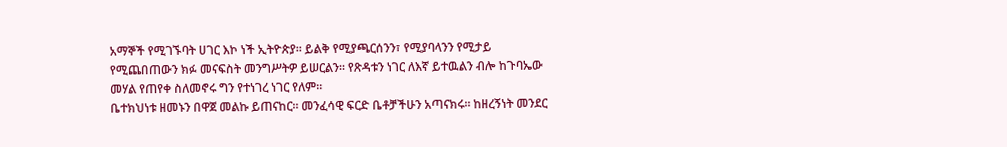አማኞች የሚገኙባት ሀገር እኮ ነች ኢትዮጵያ። ይልቅ የሚያጫርሰንን፣ የሚያባላንን የሚታይ የሚጨበጠውን ክፉ መናፍስት መንግሥትዎ ይሠርልን። የጽዳቱን ነገር ለእኛ ይተዉልን ብሎ ከጉባኤው መሃል የጠየቀ ስለመኖሩ ግን የተነገረ ነገር የለም።
ቤተክህነቱ ዘመኑን በዋጀ መልኩ ይጠናከር። መንፈሳዊ ፍርድ ቤቶቻችሁን አጣናክሩ። ከዘረኝነት መንደር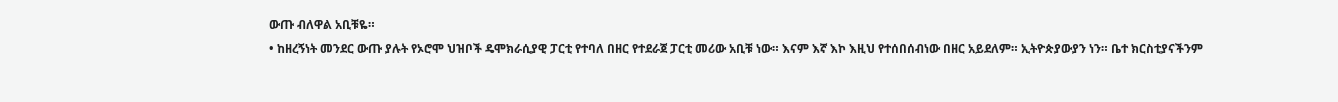ውጡ ብለዋል አቢቹዬ።
• ከዘረኝነት መንደር ውጡ ያሉት የኦሮሞ ህዝቦች ዴሞክራሲያዊ ፓርቲ የተባለ በዘር የተደራጀ ፓርቲ መሪው አቢቹ ነው። እናም እኛ እኮ እዚህ የተሰበሰብነው በዘር አይደለም። ኢትዮጵያውያን ነን። ቤተ ክርስቲያናችንም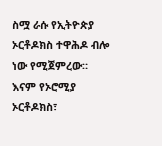ስሟ ራሱ የኢትዮጵያ ኦርቶዶክስ ተዋሕዶ ብሎ ነው የሚጀምረው። እናም የኦሮሚያ ኦርቶዶክስ፣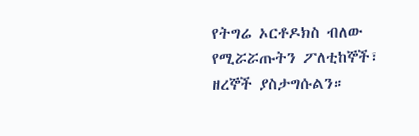የትግሬ ኦርቶዶክስ ብለው የሚሯሯጡትን ፖለቲከኞች፣ ዘረኞች ያስታግሱልን።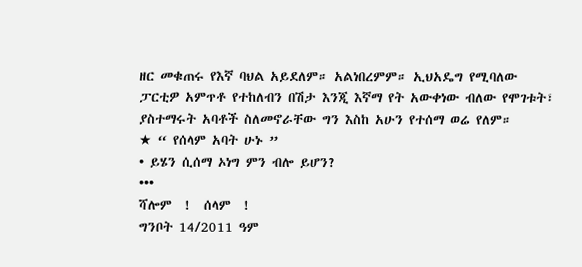ዘር መቁጠሩ የእኛ ባህል አይደለም። አልነበረምም። ኢህአዴግ የሚባለው ፓርቲዎ አምጥቶ የተከለብን በሽታ እንጂ እኛማ የት አውቀነው ብለው የሞገቱት፣ ያስተማሩት አባቶች ስለመኖራቸው ግን እስከ አሁን የተሰማ ወሬ የለም።
★ “ የሰላም አባት ሁኑ ”
• ይሄን ሲሰማ ኦነግ ምን ብሎ ይሆን?
•••
ሻሎም  !  ሰላም  !
ግንቦት 14/2011 ዓም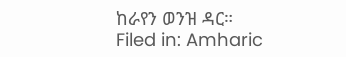ከራየን ወንዝ ዳር።
Filed in: Amharic